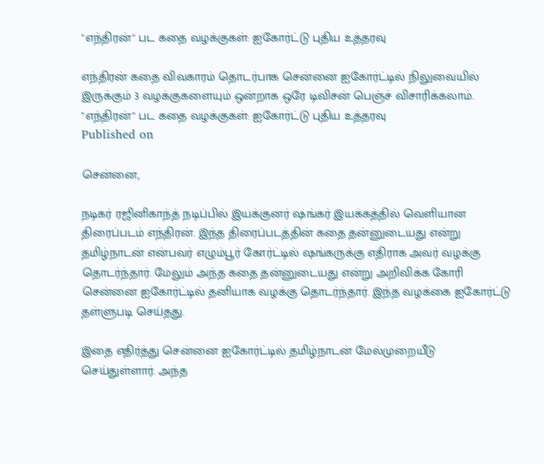"எந்திரன்" பட கதை வழக்குகள்: ஐகோர்ட்டு புதிய உத்தரவு

எந்திரன் கதை விவகாரம் தொடர்பாக சென்னை ஐகோர்ட்டில் நிலுவையில் இருக்கும் 3 வழக்குகளையும் ஒன்றாக ஒரே டிவிசன் பெஞ்ச் விசாரிக்கலாம்.
"எந்திரன்" பட கதை வழக்குகள்: ஐகோர்ட்டு புதிய உத்தரவு
Published on

சென்னை,

நடிகர் ரஜினிகாந்த் நடிப்பில் இயக்குனர் ஷங்கர் இயக்கத்தில் வெளியான திரைப்படம் எந்திரன். இந்த திரைப்படத்தின் கதை தன்னுடையது என்று தமிழ்நாடன் என்பவர் எழும்பூர் கோர்ட்டில் ஷங்கருக்கு எதிராக அவர் வழக்கு தொடர்ந்தார். மேலும் அந்த கதை தன்னுடையது என்று அறிவிக்க கோரி சென்னை ஐகோர்ட்டில் தனியாக வழக்கு தொடர்ந்தார். இந்த வழக்கை ஐகோர்ட்டு தள்ளுபடி செய்தது.

இதை எதிர்த்து சென்னை ஐகோர்ட்டில் தமிழ்நாடன் மேல்முறையீடு செய்துள்ளார். அந்த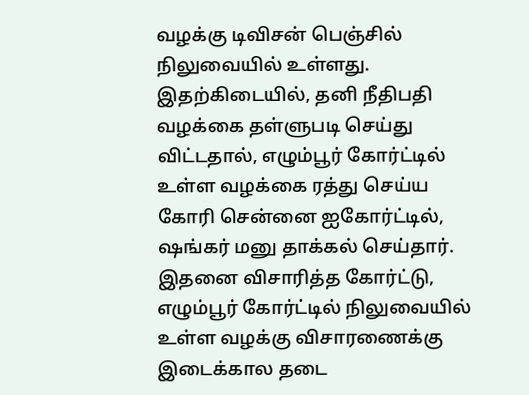வழக்கு டிவிசன் பெஞ்சில் நிலுவையில் உள்ளது. இதற்கிடையில், தனி நீதிபதி வழக்கை தள்ளுபடி செய்து விட்டதால், எழும்பூர் கோர்ட்டில் உள்ள வழக்கை ரத்து செய்ய கோரி சென்னை ஐகோர்ட்டில், ஷங்கர் மனு தாக்கல் செய்தார். இதனை விசாரித்த கோர்ட்டு, எழும்பூர் கோர்ட்டில் நிலுவையில் உள்ள வழக்கு விசாரணைக்கு இடைக்கால தடை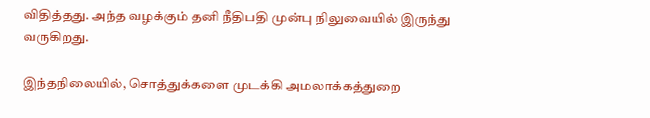விதித்தது. அந்த வழக்கும் தனி நீதிபதி முன்பு நிலுவையில் இருந்து வருகிறது.

இந்தநிலையில், சொத்துக்களை முடக்கி அமலாக்கத்துறை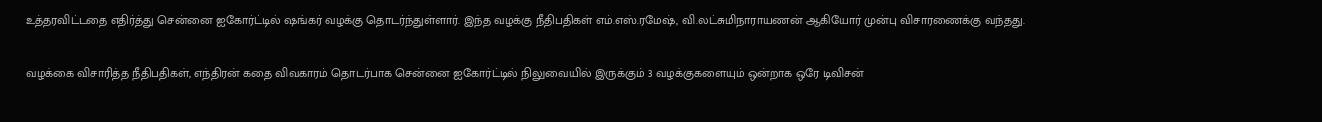உத்தரவிட்டதை எதிர்த்து சென்னை ஐகோர்ட்டில் ஷங்கர் வழக்கு தொடர்ந்துள்ளார். இந்த வழக்கு நீதிபதிகள் எம்.எஸ்.ரமேஷ், வி.லட்சுமிநாராயணன் ஆகியோர் முன்பு விசாரணைக்கு வந்தது.

வழக்கை விசாரித்த நீதிபதிகள், எந்திரன் கதை விவகாரம் தொடர்பாக சென்னை ஐகோர்ட்டில் நிலுவையில் இருக்கும் 3 வழக்குகளையும் ஒன்றாக ஒரே டிவிசன்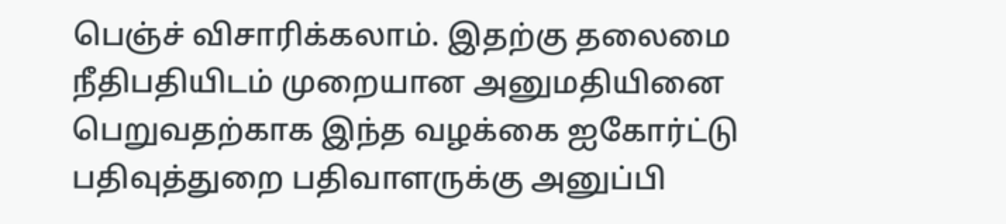பெஞ்ச் விசாரிக்கலாம். இதற்கு தலைமை நீதிபதியிடம் முறையான அனுமதியினை பெறுவதற்காக இந்த வழக்கை ஐகோர்ட்டு பதிவுத்துறை பதிவாளருக்கு அனுப்பி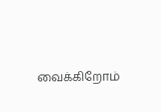வைக்கிறோம்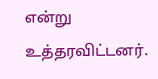என்று உத்தரவிட்டனர்.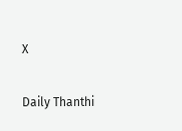X

Daily Thanthi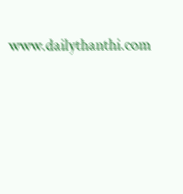www.dailythanthi.com